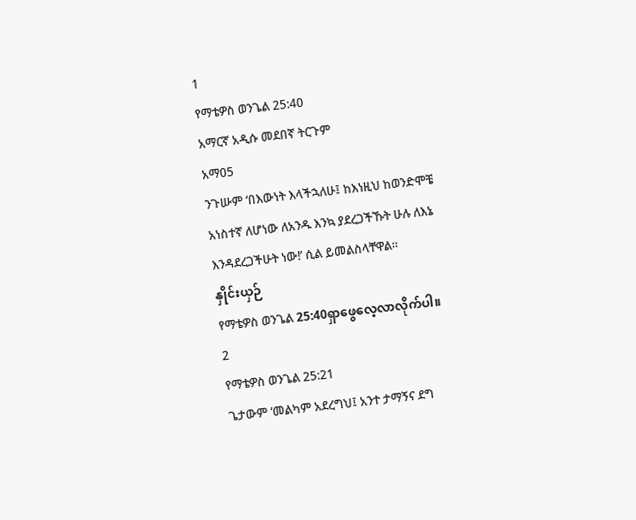1
የማቴዎስ ወንጌል 25:40
አማርኛ አዲሱ መደበኛ ትርጉም
አማ05
ንጉሡም ‘በእውነት እላችኋለሁ፤ ከእነዚህ ከወንድሞቼ አነስተኛ ለሆነው ለአንዱ እንኳ ያደረጋችኹት ሁሉ ለእኔ እንዳደረጋችሁት ነው!’ ሲል ይመልስላቸዋል።
နှိုင်းယှဉ်
የማቴዎስ ወንጌል 25:40ရှာဖွေလေ့လာလိုက်ပါ။
2
የማቴዎስ ወንጌል 25:21
ጌታውም ‘መልካም አደረግህ፤ አንተ ታማኝና ደግ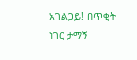አገልጋይ! በጥቂት ነገር ታማኝ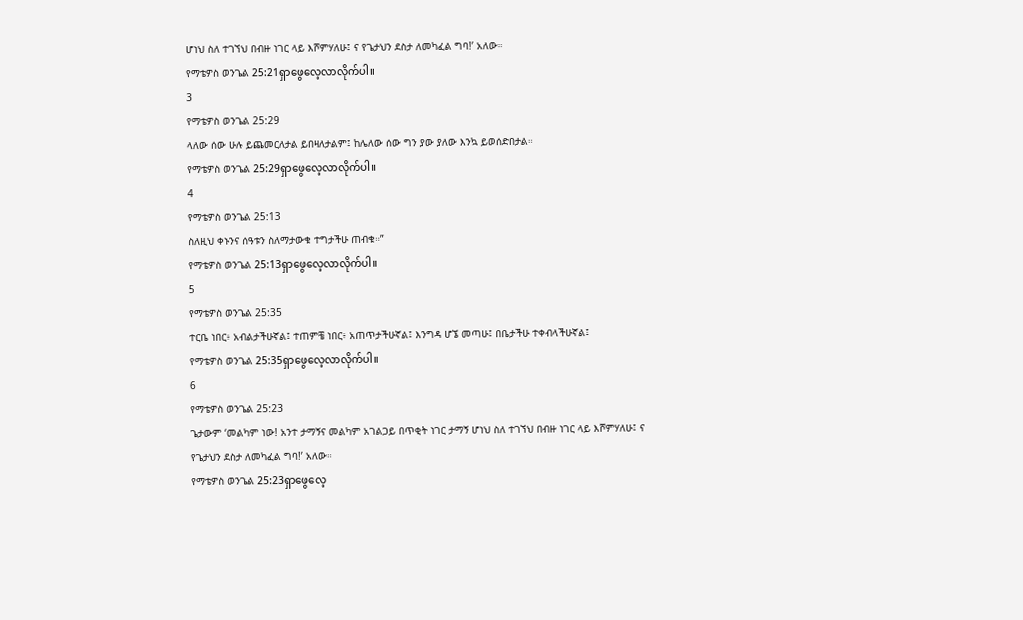ሆነህ ስለ ተገኘህ በብዙ ነገር ላይ እሾምሃለሁ፤ ና የጌታህን ደስታ ለመካፈል ግባ!’ አለው።
የማቴዎስ ወንጌል 25:21ရှာဖွေလေ့လာလိုက်ပါ။
3
የማቴዎስ ወንጌል 25:29
ላለው ሰው ሁሉ ይጨመርለታል ይበዛለታልም፤ ከሌለው ሰው ግን ያው ያለው እንኳ ይወሰድበታል።
የማቴዎስ ወንጌል 25:29ရှာဖွေလေ့လာလိုက်ပါ။
4
የማቴዎስ ወንጌል 25:13
ስለዚህ ቀኑንና ሰዓቱን ስለማታውቁ ተግታችሁ ጠብቁ።”
የማቴዎስ ወንጌል 25:13ရှာဖွေလေ့လာလိုက်ပါ။
5
የማቴዎስ ወንጌል 25:35
ተርቤ ነበር፥ አብልታችሁኛል፤ ተጠምቼ ነበር፥ አጠጥታችሁኛል፤ እንግዳ ሆኜ መጣሁ፤ በቤታችሁ ተቀብላችሁኛል፤
የማቴዎስ ወንጌል 25:35ရှာဖွေလေ့လာလိုက်ပါ။
6
የማቴዎስ ወንጌል 25:23
ጌታውም ‘መልካም ነው! አንተ ታማኝና መልካም አገልጋይ በጥቂት ነገር ታማኝ ሆነህ ስለ ተገኘህ በብዙ ነገር ላይ እሾምሃለሁ፤ ና የጌታህን ደስታ ለመካፈል ግባ!’ አለው።
የማቴዎስ ወንጌል 25:23ရှာဖွေလေ့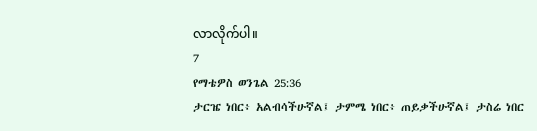လာလိုက်ပါ။
7
የማቴዎስ ወንጌል 25:36
ታርዤ ነበር፥ አልብሳችሁኛል፤ ታምሜ ነበር፥ ጠይቃችሁኛል፤ ታስሬ ነበር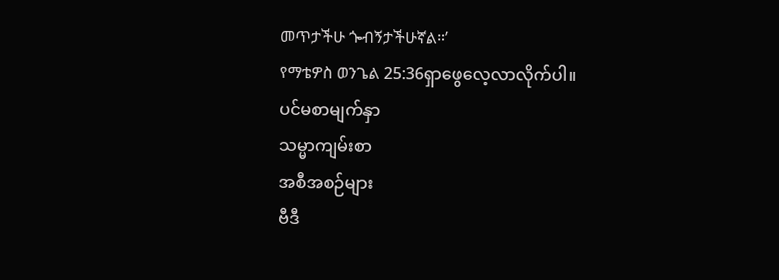መጥታችሁ ጐብኝታችሁኛል።’
የማቴዎስ ወንጌል 25:36ရှာဖွေလေ့လာလိုက်ပါ။
ပင်မစာမျက်နှာ
သမ္မာကျမ်းစာ
အစီအစဉ်များ
ဗီဒီ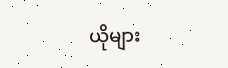ယိုများ